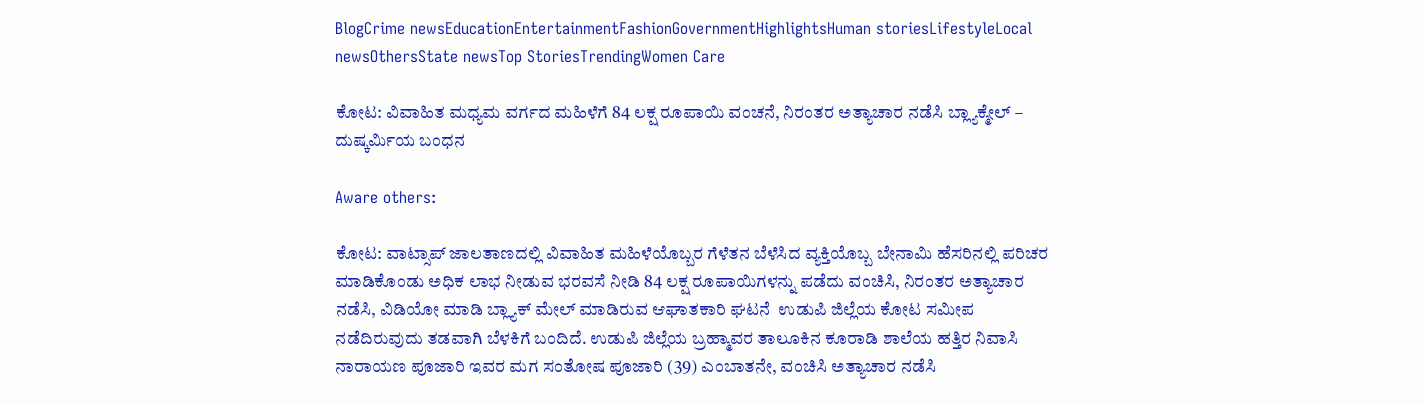BlogCrime newsEducationEntertainmentFashionGovernmentHighlightsHuman storiesLifestyleLocal newsOthersState newsTop StoriesTrendingWomen Care

ಕೋಟ: ವಿವಾಹಿತ ಮಧ್ಯಮ ವರ್ಗದ ಮಹಿಳೆಗೆ 84 ಲಕ್ಷ ರೂಪಾಯಿ ವಂಚನೆ, ನಿರಂತರ ಅತ್ಯಾಚಾರ ನಡೆಸಿ ಬ್ಲ್ಯಾಕ್ಮೇಲ್ – ದುಷ್ಕರ್ಮಿಯ ಬಂಧನ

Aware others:

ಕೋಟ: ವಾಟ್ಸಾಪ್ ಜಾಲತಾಣದಲ್ಲಿ ವಿವಾಹಿತ ಮಹಿಳೆಯೊಬ್ಬರ ಗೆಳೆತನ‌ ಬೆಳೆಸಿದ ವ್ಯಕ್ತಿಯೊಬ್ಬ ಬೇನಾಮಿ ಹೆಸರಿನಲ್ಲಿ ಪರಿಚರ ಮಾಡಿಕೊಂಡು ಅಧಿಕ ಲಾಭ ನೀಡುವ ಭರವಸೆ ನೀಡಿ 84 ಲಕ್ಷ ರೂಪಾಯಿಗಳನ್ನು ಪಡೆದು ವಂಚಿಸಿ, ನಿರಂತರ ಅತ್ಯಾಚಾರ ನಡೆಸಿ, ವಿಡಿಯೋ ಮಾಡಿ ಬ್ಲ್ಯಾಕ್ ಮೇಲ್ ಮಾಡಿರುವ ಆಘಾತಕಾರಿ ಘಟನೆ  ಉಡುಪಿ ಜಿಲ್ಲೆಯ ಕೋಟ ಸಮೀಪ ನಡೆದಿರುವುದು ತಡವಾಗಿ ಬೆಳಕಿಗೆ ಬಂದಿದೆ. ಉಡುಪಿ ಜಿಲ್ಲೆಯ ಬ್ರಹ್ಮಾವರ ತಾಲೂಕಿನ ಕೂರಾಡಿ ಶಾಲೆಯ ಹತ್ತಿರ ನಿವಾಸಿ ನಾರಾಯಣ ಪೂಜಾರಿ ಇವರ ಮಗ ಸಂತೋಷ ಪೂಜಾರಿ (39) ಎಂಬಾತನೇ, ವಂಚಿಸಿ ಅತ್ಯಾಚಾರ ನಡೆಸಿ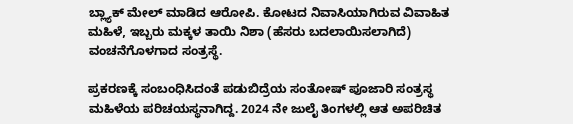ಬ್ಲ್ಯಾಕ್ ಮೇಲ್ ಮಾಡಿದ ಆರೋಪಿ. ಕೋಟದ ನಿವಾಸಿಯಾಗಿರುವ ವಿವಾಹಿತ ಮಹಿಳೆ, ಇಬ್ಬರು ಮಕ್ಕಳ ತಾಯಿ ನಿಶಾ (ಹೆಸರು ಬದಲಾಯಿಸಲಾಗಿದೆ) ವಂಚನೆಗೊಳಗಾದ ಸಂತ್ರಸ್ಥೆ.

ಪ್ರಕರಣಕ್ಕೆ ಸಂಬಂಧಿಸಿದಂತೆ ಪಡುಬಿದ್ರೆಯ ಸಂತೋಷ್ ಪೂಜಾರಿ ಸಂತ್ರಸ್ಥ ಮಹಿಳೆಯ ಪರಿಚಯಸ್ಥನಾಗಿದ್ದ. 2024 ನೇ ಜುಲೈ ತಿಂಗಳಲ್ಲಿ ಆತ ಅಪರಿಚಿತ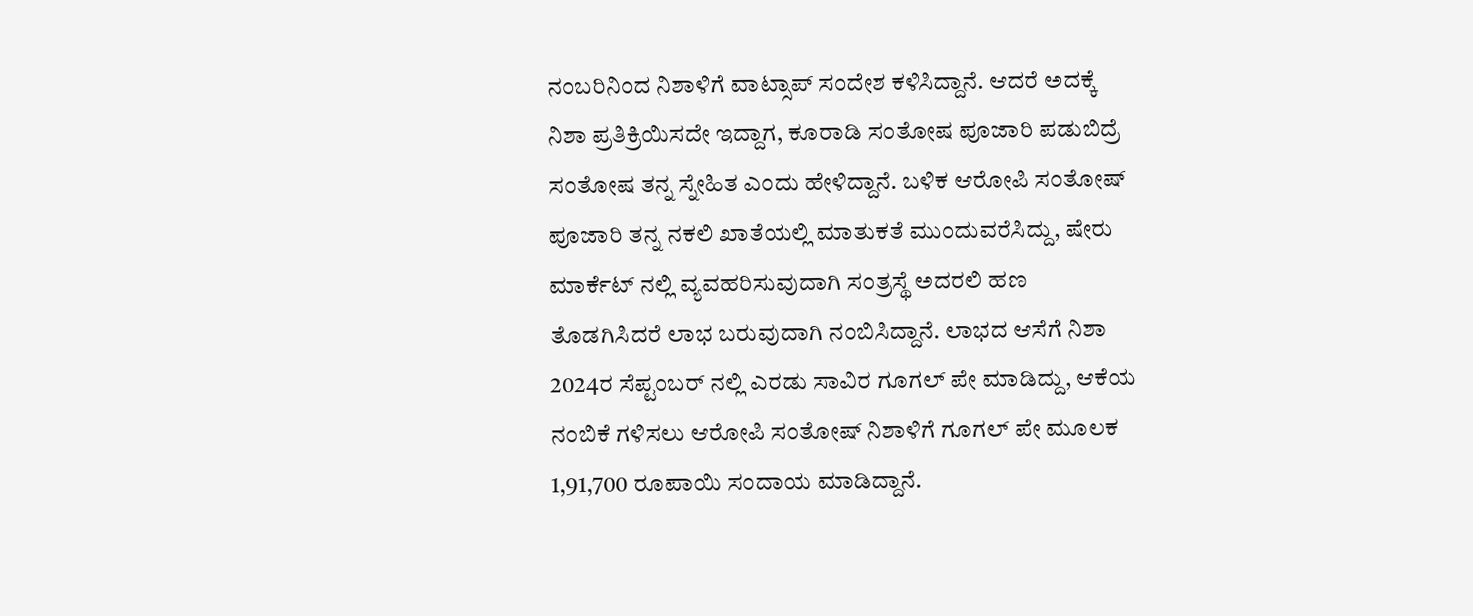ನಂಬರಿನಿಂದ ನಿಶಾಳಿಗೆ ವಾಟ್ಸಾಪ್ ಸಂದೇಶ‌ ಕಳಿಸಿದ್ದಾನೆ. ಆದರೆ ಅದಕ್ಕೆ‌ ನಿಶಾ ಪ್ರತಿಕ್ರಿಯಿಸದೇ ಇದ್ದಾಗ, ಕೂರಾಡಿ ಸಂತೋಷ ಪೂಜಾರಿ ಪಡುಬಿದ್ರೆ ಸಂತೋಷ ತನ್ನ ಸ್ನೇಹಿತ ಎಂದು ಹೇಳಿದ್ದಾನೆ. ಬಳಿಕ ಆರೋಪಿ ಸಂತೋಷ್ ಪೂಜಾರಿ ತನ್ನ ನಕಲಿ ಖಾತೆಯಲ್ಲಿ ಮಾತುಕತೆ ಮುಂದುವರೆಸಿದ್ದು, ಷೇರು ಮಾರ್ಕೆಟ್ ನಲ್ಲಿ ವ್ಯವಹರಿಸುವುದಾಗಿ ಸಂತ್ರಸ್ಥೆ ಅದರಲಿ ಹಣ ತೊಡಗಿಸಿದರೆ ಲಾಭ ಬರುವುದಾಗಿ ನಂಬಿಸಿದ್ದಾನೆ. ಲಾಭದ‌ ಆಸೆಗೆ ನಿಶಾ 2024ರ ಸೆಪ್ಟಂಬರ್ ನಲ್ಲಿ ಎರಡು ಸಾವಿರ ಗೂಗಲ್ ಪೇ ಮಾಡಿದ್ದು, ಆಕೆಯ ನಂಬಿಕೆ ಗಳಿಸಲು ಆರೋಪಿ‌ ಸಂತೋಷ್ ನಿಶಾಳಿಗೆ ಗೂಗಲ್ ಪೇ ಮೂಲಕ 1,91,700 ರೂಪಾಯಿ ಸಂದಾಯ ಮಾಡಿದ್ದಾನೆ.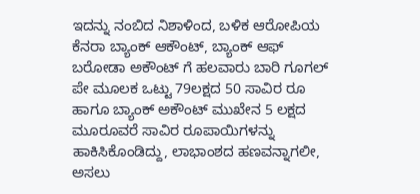ಇದನ್ನು ನಂಬಿದ ನಿಶಾಳಿಂದ, ಬಳಿಕ ಆರೋಪಿಯ ಕೆನರಾ ಬ್ಯಾಂಕ್ ಆಕೌಂಟ್, ಬ್ಯಾಂಕ್ ಆಫ್ ಬರೋಡಾ ಅಕೌಂಟ್ ಗೆ ಹಲವಾರು ಬಾರಿ ಗೂಗಲ್ ಪೇ ಮೂಲಕ ಒಟ್ಟು 79ಲಕ್ಷದ 50 ಸಾವಿರ ರೂ ಹಾಗೂ ಬ್ಯಾಂಕ್ ಅಕೌಂಟ್ ಮುಖೇನ 5 ಲಕ್ಷದ ಮೂರೂವರೆ ಸಾವಿರ ರೂಪಾಯಿಗಳನ್ನು ಹಾಕಿಸಿಕೊಂಡಿದ್ದು, ಲಾಭಾಂಶದ ಹಣವನ್ನಾಗಲೀ, ಅಸಲು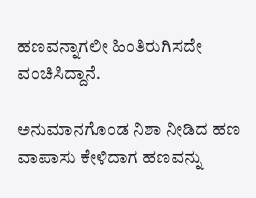ಹಣವನ್ನಾಗಲೀ ಹಿಂತಿರುಗಿಸದೇ ವಂಚಿಸಿದ್ದಾನೆ.

ಅನುಮಾನಗೊಂಡ ನಿಶಾ ನೀಡಿದ ಹಣ ವಾಪಾಸು ಕೇಳಿದಾಗ ಹಣವನ್ನು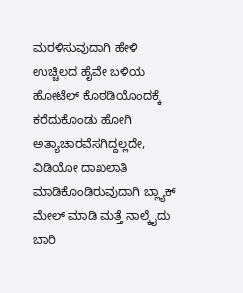ಮರಳಿಸುವುದಾಗಿ ಹೇಳಿ ಉಚ್ಚಿಲದ ಹೈವೇ ಬಳಿಯ ಹೋಟೆಲ್ ಕೊಠಡಿಯೊಂದಕ್ಕೆ ಕರೆದುಕೊಂಡು ಹೋಗಿ ಅತ್ಯಾಚಾರವೆಸಗಿದ್ದಲ್ಲದೇ, ವಿಡಿಯೋ ದಾಖಲಾತಿ ಮಾಡಿಕೊಂಡಿರುವುದಾಗಿ ಬ್ಲ್ಯಾಕ್ ಮೇಲ್ ಮಾಡಿ ಮತ್ತೆ ನಾಲ್ಕೈದು ಬಾರಿ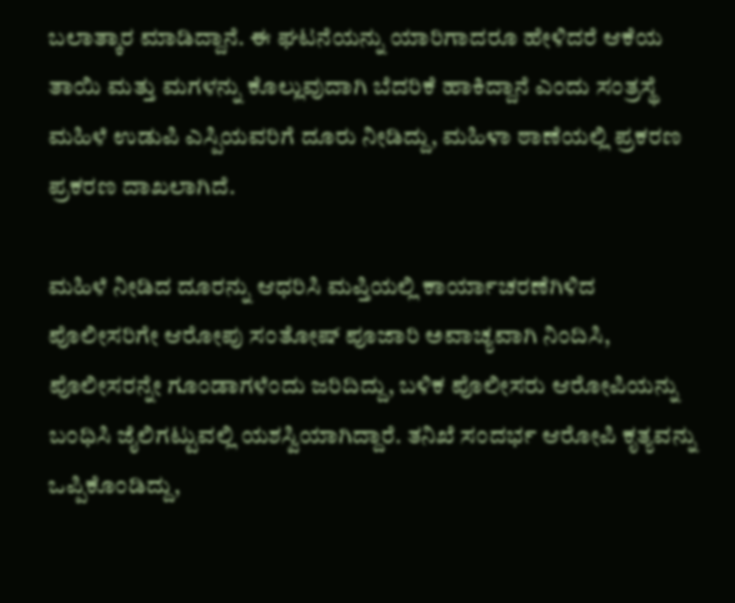ಬಲಾತ್ಕಾರ ಮಾಡಿದ್ದಾನೆ. ಈ ಘಟನೆಯನ್ನು ಯಾರಿಗಾದರೂ ಹೇಳಿದರೆ ಆಕೆಯ ತಾಯಿ ಮತ್ತು ಮಗಳನ್ನು ಕೊಲ್ಲುವುದಾಗಿ ಬೆದರಿಕೆ ಹಾಕಿದ್ದಾನೆ ಎಂದು ಸಂತ್ರಸ್ಥೆ ಮಹಿಳೆ ಉಡುಪಿ ಎಸ್ಪಿಯವರಿಗೆ ದೂರು ನೀಡಿದ್ದು, ಮಹಿಳಾ ಠಾಣೆಯಲ್ಲಿ ಪ್ರಕರಣ ಪ್ರಕರಣ ದಾಖಲಾಗಿದೆ.

ಮಹಿಳೆ ನೀಡಿದ ದೂರನ್ನು ಆಧರಿಸಿ ಮಪ್ತಿಯಲ್ಲಿ ಕಾರ್ಯಾಚರಣೆಗಿಳಿದ ಪೊಲೀಸರಿಗೇ ಆರೋಪು ಸಂತೋಷ್ ಪೂಜಾರಿ ಅವಾಚ್ಯವಾಗಿ ನಿಂದಿಸಿ, ಪೊಲೀಸರನ್ನೇ ಗೂಂಡಾಗಳೆಂದು ಜರಿದಿದ್ದು, ಬಳಿಕ ಪೊಲೀಸರು ಆರೋಪಿಯನ್ನು ಬಂಧಿಸಿ ಜೈಲಿಗಟ್ಟುವಲ್ಲಿ ಯಶಸ್ವಿಯಾಗಿದ್ದಾರೆ. ತನಿಖೆ ಸಂದರ್ಭ ಆರೋಪಿ ಕೃತ್ಯವನ್ನು ಒಪ್ಪಿಕೊಂಡಿದ್ದು,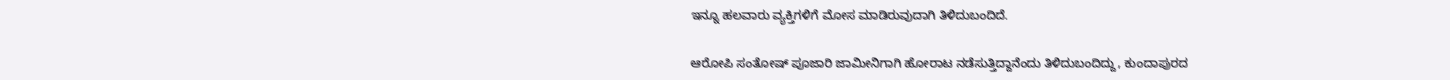ಇನ್ನೂ ಹಲವಾರು ವ್ಯಕ್ತಿಗಳಿಗೆ ಮೋಸ ಮಾಡಿರುವುದಾಗಿ ತಿಳಿದುಬಂದಿದೆ.

ಆರೋಪಿ ಸಂತೋಷ್ ಪೂಜಾರಿ ಜಾಮೀನಿಗಾಗಿ ಹೋರಾಟ ನಡೆಸುತ್ತಿದ್ದಾನೆಂದು ತಿಳಿದುಬಂದಿದ್ದು, ಕುಂದಾಪುರದ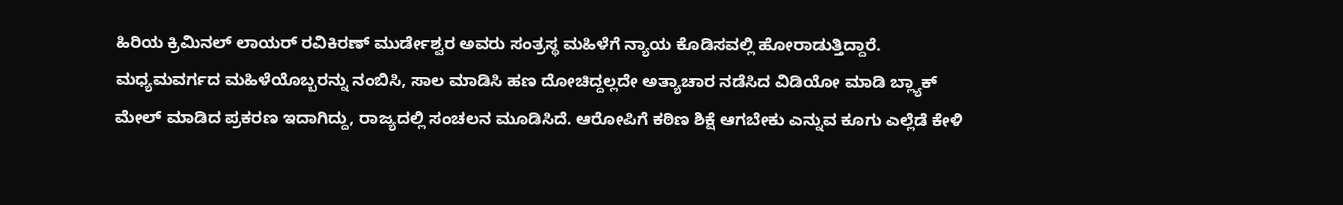ಹಿರಿಯ ಕ್ರಿಮಿನಲ್ ಲಾಯರ್ ರವಿಕಿರಣ್ ಮುರ್ಡೇಶ್ವರ ಅವರು ಸಂತ್ರಸ್ಥ ಮಹಿಳೆಗೆ ನ್ಯಾಯ ಕೊಡಿಸವಲ್ಲಿ ಹೋರಾಡುತ್ತಿದ್ದಾರೆ. ಮಧ್ಯಮವರ್ಗದ ಮಹಿಳೆಯೊಬ್ಬರನ್ನು ನಂಬಿಸಿ, ಸಾಲ ಮಾಡಿಸಿ ಹಣ ದೋಚಿದ್ದಲ್ಲದೇ ಅತ್ಯಾಚಾರ ನಡೆಸಿದ ವಿಡಿಯೋ ಮಾಡಿ ಬ್ಲ್ಯಾಕ್ ಮೇಲ್ ಮಾಡಿದ ಪ್ರಕರಣ ಇದಾಗಿದ್ದು, ರಾಜ್ಯದಲ್ಲಿ ಸಂಚಲನ ಮೂಡಿಸಿದೆ. ಆರೋಪಿಗೆ ಕಠಿಣ ಶಿಕ್ಷೆ ಆಗಬೇಕು ಎನ್ನುವ ಕೂಗು ಎಲ್ಲೆಡೆ ಕೇಳಿ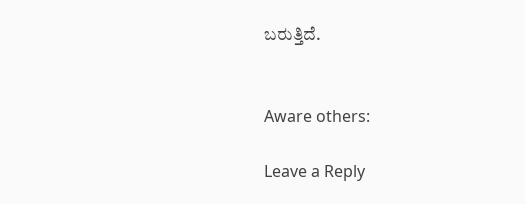ಬರುತ್ತಿದೆ.


Aware others:

Leave a Reply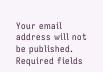Your email address will not be published. Required fields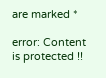are marked *

error: Content is protected !!